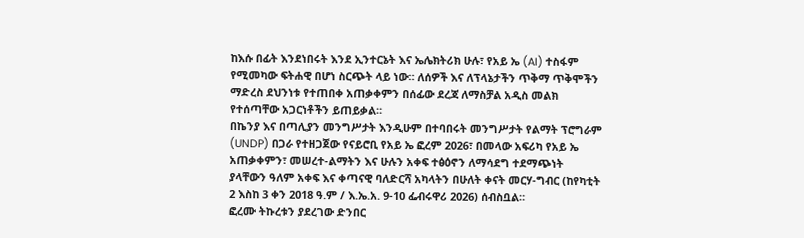ከእሱ በፊት እንደነበሩት እንደ ኢንተርኔት እና ኤሌክትሪክ ሁሉ፣ የአይ ኤ (AI) ተስፋም የሚመካው ፍትሐዊ በሆነ ስርጭት ላይ ነው። ለሰዎች እና ለፕላኔታችን ጥቅማ ጥቅሞችን ማድረስ ደህንነቱ የተጠበቀ አጠቃቀምን በሰፊው ደረጃ ለማስቻል አዲስ መልክ የተሰጣቸው አጋርነቶችን ይጠይቃል።
በኬንያ እና በጣሊያን መንግሥታት እንዲሁም በተባበሩት መንግሥታት የልማት ፕሮግራም (UNDP) በጋራ የተዘጋጀው የናይሮቢ የአይ ኤ ፎረም 2026፣ በመላው አፍሪካ የአይ ኤ አጠቃቀምን፣ መሠረተ-ልማትን እና ሁሉን አቀፍ ተፅዕኖን ለማሳደግ ተደማጭነት ያላቸውን ዓለም አቀፍ እና ቀጣናዊ ባለድርሻ አካላትን በሁለት ቀናት መርሃ-ግብር (ከየካቲት 2 እስከ 3 ቀን 2018 ዓ.ም / እ.ኤ.አ. 9-10 ፌብሩዋሪ 2026) ሰብስቧል።
ፎረሙ ትኩረቱን ያደረገው ድንበር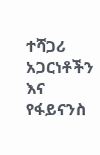ተሻጋሪ አጋርነቶችን እና የፋይናንስ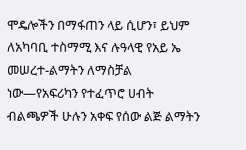ሞዴሎችን በማፋጠን ላይ ሲሆን፣ ይህም ለአካባቢ ተስማሚ እና ሉዓላዊ የአይ ኤ መሠረተ-ልማትን ለማስቻል ነው—የአፍሪካን የተፈጥሮ ሀብት ብልጫዎች ሁሉን አቀፍ የሰው ልጅ ልማትን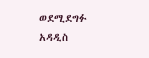ወደሚደግፉ አዳዲስ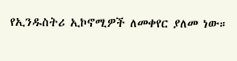የኢንዱስትሪ ኢኮኖሚዎች ለመቀየር ያለመ ነው።